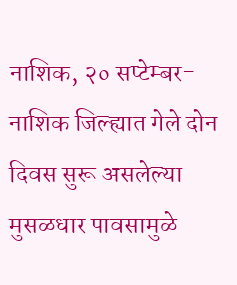नाशिक, २० सप्टेम्बर- नाशिक जिल्ह्यात गेले दोन दिवस सुरू असलेल्या मुसळधार पावसामुळे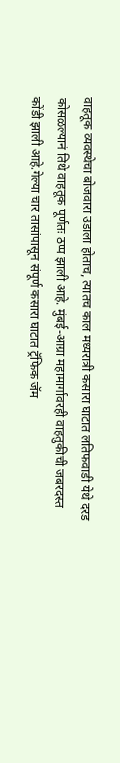वाहतूक व्यवस्थेचा बोजवारा उडाला होताच, त्यातच काल मध्यरात्री कसारा घाटात लतिफवाडी येथे दरड कोसळल्यानं तिथे वाहतूक पूर्णतः ठप्प झाली आहे. मुंबई-आग्रा महामार्गावरही वाहतुकीची जबरदस्त कोंडी झाली आहे.गेल्या चार तासांपासून संपूर्ण कसारा घाटात ट्रॅफिक जॅम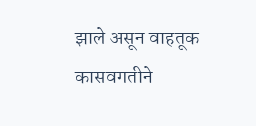झाले असून वाहतूक कासवगतीने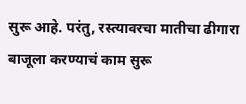सुरू आहे. परंतु, रस्त्यावरचा मातीचा ढीगारा बाजूला करण्याचं काम सुरू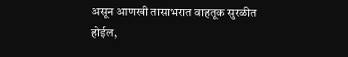असून आणखी तासाभरात वाहतूक सुरळीत होईल,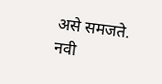असे समजते.
नवी